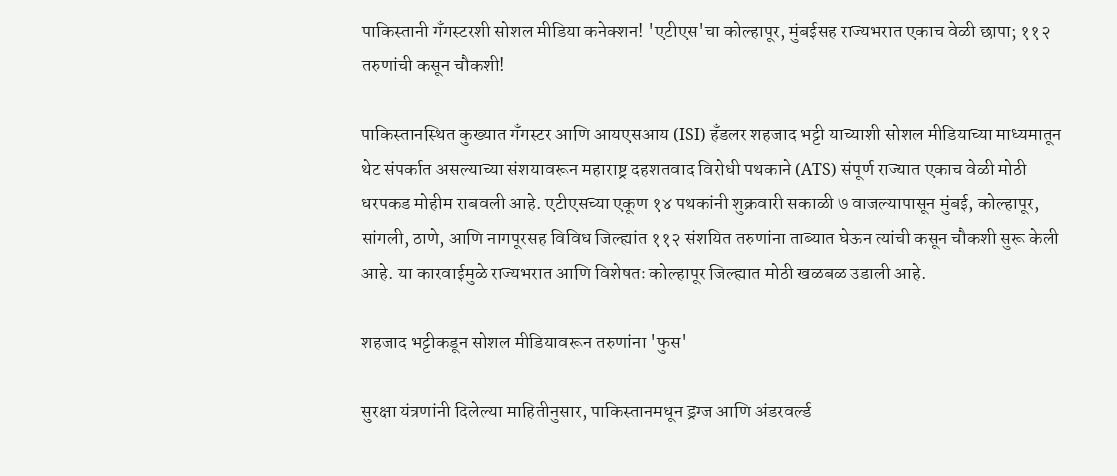पाकिस्तानी गँगस्टरशी सोशल मीडिया कनेक्शन! 'एटीएस'चा कोल्हापूर, मुंबईसह राज्यभरात एकाच वेळी छापा; ११२ तरुणांची कसून चौकशी!

पाकिस्तानस्थित कुख्यात गँगस्टर आणि आयएसआय (ISI) हँडलर शहजाद भट्टी याच्याशी सोशल मीडियाच्या माध्यमातून थेट संपर्कात असल्याच्या संशयावरून महाराष्ट्र दहशतवाद विरोधी पथकाने (ATS) संपूर्ण राज्यात एकाच वेळी मोठी धरपकड मोहीम राबवली आहे. एटीएसच्या एकूण १४ पथकांनी शुक्रवारी सकाळी ७ वाजल्यापासून मुंबई, कोल्हापूर, सांगली, ठाणे, आणि नागपूरसह विविध जिल्ह्यांत ११२ संशयित तरुणांना ताब्यात घेऊन त्यांची कसून चौकशी सुरू केली आहे. या कारवाईमुळे राज्यभरात आणि विशेषतः कोल्हापूर जिल्ह्यात मोठी खळबळ उडाली आहे.

शहजाद भट्टीकडून सोशल मीडियावरून तरुणांना 'फुस'

सुरक्षा यंत्रणांनी दिलेल्या माहितीनुसार, पाकिस्तानमधून ड्रग्ज आणि अंडरवर्ल्ड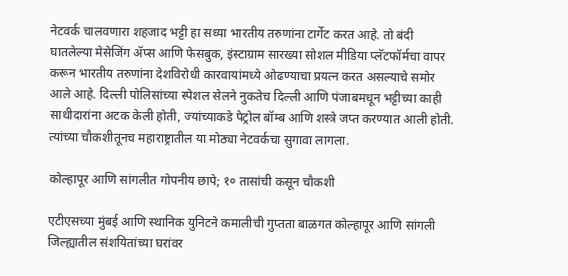नेटवर्क चालवणारा शहजाद भट्टी हा सध्या भारतीय तरुणांना टार्गेट करत आहे. तो बंदी घातलेल्या मेसेजिंग ॲप्स आणि फेसबुक, इंस्टाग्राम सारख्या सोशल मीडिया प्लॅटफॉर्मचा वापर करून भारतीय तरुणांना देशविरोधी कारवायांमध्ये ओढण्याचा प्रयत्न करत असल्याचे समोर आले आहे. दिल्ली पोलिसांच्या स्पेशल सेलने नुकतेच दिल्ली आणि पंजाबमधून भट्टीच्या काही साथीदारांना अटक केली होती, ज्यांच्याकडे पेट्रोल बॉम्ब आणि शस्त्रे जप्त करण्यात आली होती. त्यांच्या चौकशीतूनच महाराष्ट्रातील या मोठ्या नेटवर्कचा सुगावा लागला.

कोल्हापूर आणि सांगलीत गोपनीय छापे; १० तासांची कसून चौकशी

एटीएसच्या मुंबई आणि स्थानिक युनिटने कमालीची गुप्तता बाळगत कोल्हापूर आणि सांगली जिल्ह्यातील संशयितांच्या घरांवर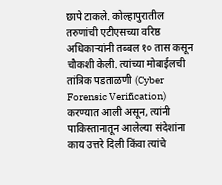छापे टाकले. कोल्हापुरातील तरुणांची एटीएसच्या वरिष्ठ अधिकाऱ्यांनी तब्बल १० तास कसून चौकशी केली. त्यांच्या मोबाईलची तांत्रिक पडताळणी (Cyber Forensic Verification) करण्यात आली असून, त्यांनी पाकिस्तानातून आलेल्या संदेशांना काय उत्तरे दिली किंवा त्यांचे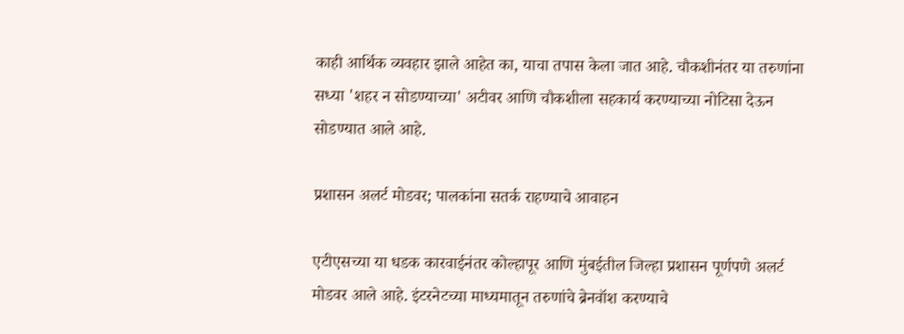काही आर्थिक व्यवहार झाले आहेत का, याचा तपास केला जात आहे. चौकशीनंतर या तरुणांना सध्या 'शहर न सोडण्याच्या' अटीवर आणि चौकशीला सहकार्य करण्याच्या नोटिसा देऊन सोडण्यात आले आहे.

प्रशासन अलर्ट मोडवर; पालकांना सतर्क राहण्याचे आवाहन

एटीएसच्या या धडक कारवाईनंतर कोल्हापूर आणि मुंबईतील जिल्हा प्रशासन पूर्णपणे अलर्ट मोडवर आले आहे. इंटरनेटच्या माध्यमातून तरुणांचे ब्रेनवॉश करण्याचे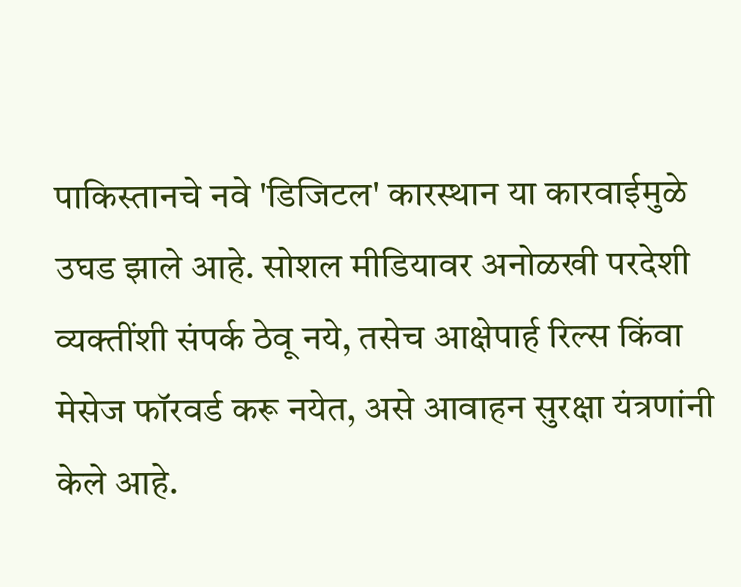पाकिस्तानचे नवे 'डिजिटल' कारस्थान या कारवाईमुळे उघड झाले आहे. सोशल मीडियावर अनोळखी परदेशी व्यक्तींशी संपर्क ठेवू नये, तसेच आक्षेपार्ह रिल्स किंवा मेसेज फॉरवर्ड करू नयेत, असे आवाहन सुरक्षा यंत्रणांनी केले आहे.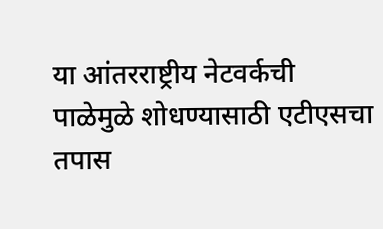या आंतरराष्ट्रीय नेटवर्कची पाळेमुळे शोधण्यासाठी एटीएसचा तपास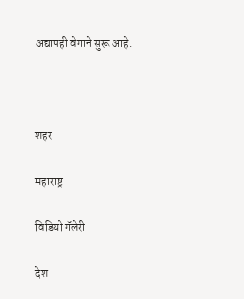अद्यापही वेगाने सुरू आहे.



शहर

महाराष्ट्र

विडियो गॅलेरी

देश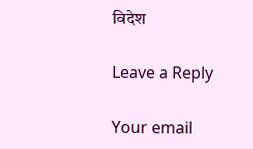विदेश

Leave a Reply

Your email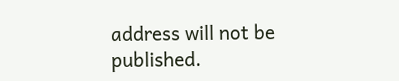address will not be published.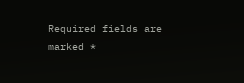Required fields are marked *